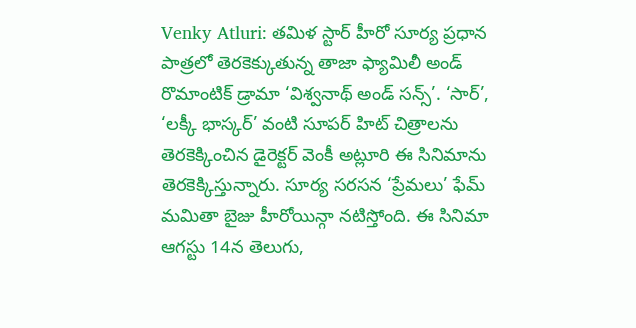Venky Atluri: తమిళ స్టార్ హీరో సూర్య ప్రధాన పాత్రలో తెరకెక్కుతున్న తాజా ఫ్యామిలీ అండ్ రొమాంటిక్ డ్రామా ‘విశ్వనాథ్ అండ్ సన్స్’. ‘సార్’, ‘లక్కీ భాస్కర్’ వంటి సూపర్ హిట్ చిత్రాలను తెరకెక్కించిన డైరెక్టర్ వెంకీ అట్లూరి ఈ సినిమాను తెరకెక్కిస్తున్నారు. సూర్య సరసన ‘ప్రేమలు’ ఫేమ్ మమితా బైజు హీరోయిన్గా నటిస్తోంది. ఈ సినిమా ఆగస్టు 14న తెలుగు,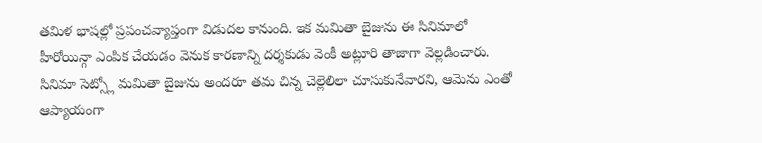తమిళ భాషల్లో ప్రపంచవ్యాప్తంగా విడుదల కానుంది. ఇక మమితా బైజును ఈ సినిమాలో హీరోయిన్గా ఎంపిక చేయడం వెనుక కారణాన్ని దర్శకుడు వెంకీ అట్లూరి తాజాగా వెల్లడించారు. సినిమా సెట్స్లో మమితా బైజును అందరూ తమ చిన్న చెల్లెలిలా చూసుకునేవారని, ఆమెను ఎంతో ఆప్యాయంగా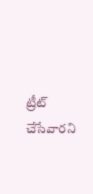ట్రీట్ చేసేవారని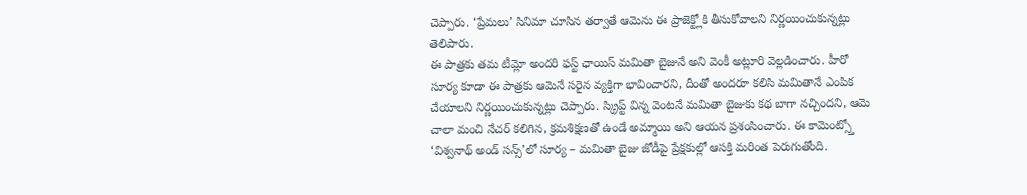చెప్పారు. ‘ప్రేమలు’ సినిమా చూసిన తర్వాతే ఆమెను ఈ ప్రాజెక్ట్లోకి తీసుకోవాలని నిర్ణయించుకున్నట్లు తెలిపారు.
ఈ పాత్రకు తమ టీమ్లో అందరి ఫస్ట్ ఛాయిస్ మమితా బైజునే అని వెంకీ అట్లూరి వెల్లడించారు. హీరో సూర్య కూడా ఈ పాత్రకు ఆమెనే సరైన వ్యక్తిగా భావించారని, దీంతో అందరూ కలిసి మమితానే ఎంపిక చేయాలని నిర్ణయించుకున్నట్లు చెప్పారు. స్క్రిప్ట్ విన్న వెంటనే మమితా బైజుకు కథ బాగా నచ్చిందని, ఆమె చాలా మంచి నేచర్ కలిగిన, క్రమశిక్షణతో ఉండే అమ్మాయి అని ఆయన ప్రశంసించారు. ఈ కామెంట్స్తో ‘విశ్వనాథ్ అండ్ సన్స్’లో సూర్య – మమితా బైజు జోడీపై ప్రేక్షకుల్లో ఆసక్తి మరింత పెరుగుతోంది.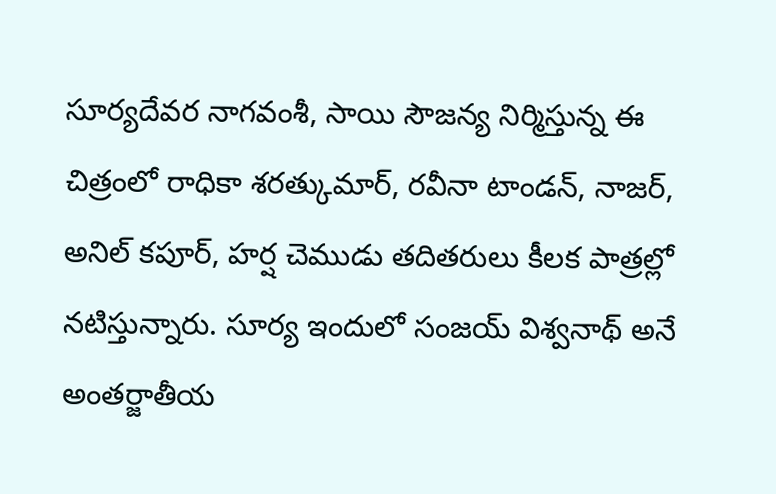సూర్యదేవర నాగవంశీ, సాయి సౌజన్య నిర్మిస్తున్న ఈ చిత్రంలో రాధికా శరత్కుమార్, రవీనా టాండన్, నాజర్, అనిల్ కపూర్, హర్ష చెముడు తదితరులు కీలక పాత్రల్లో నటిస్తున్నారు. సూర్య ఇందులో సంజయ్ విశ్వనాథ్ అనే అంతర్జాతీయ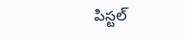పిస్టల్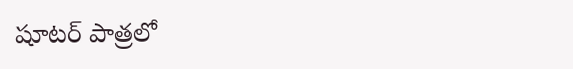షూటర్ పాత్రలో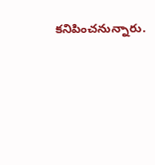కనిపించనున్నారు.